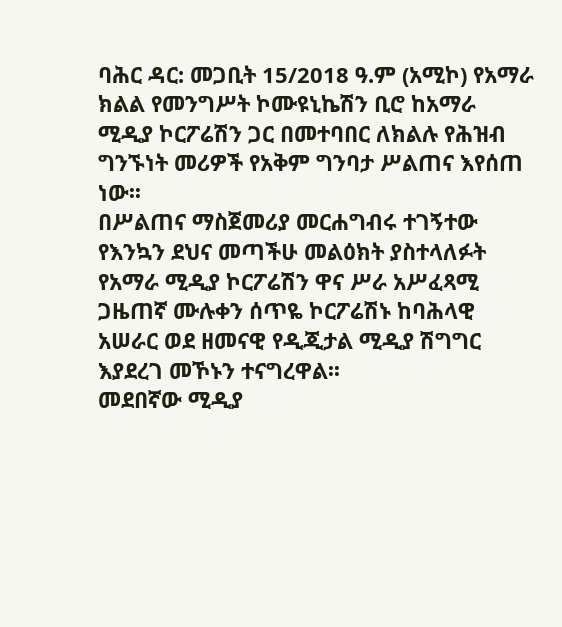ባሕር ዳር: መጋቢት 15/2018 ዓ.ም (አሚኮ) የአማራ ክልል የመንግሥት ኮሙዩኒኬሽን ቢሮ ከአማራ ሚዲያ ኮርፖሬሽን ጋር በመተባበር ለክልሉ የሕዝብ ግንኙነት መሪዎች የአቅም ግንባታ ሥልጠና እየሰጠ ነው፡፡
በሥልጠና ማስጀመሪያ መርሐግብሩ ተገኝተው የእንኳን ደህና መጣችሁ መልዕክት ያስተላለፉት የአማራ ሚዲያ ኮርፖሬሽን ዋና ሥራ አሥፈጻሚ ጋዜጠኛ ሙሉቀን ሰጥዬ ኮርፖሬሽኑ ከባሕላዊ አሠራር ወደ ዘመናዊ የዲጂታል ሚዲያ ሽግግር እያደረገ መኾኑን ተናግረዋል፡፡
መደበኛው ሚዲያ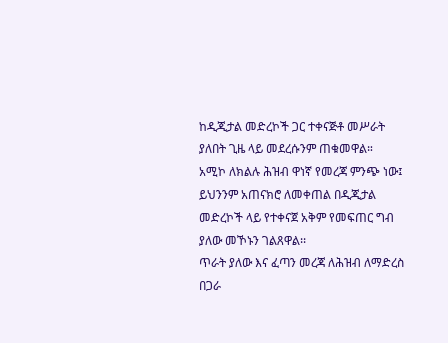ከዲጂታል መድረኮች ጋር ተቀናጅቶ መሥራት ያለበት ጊዜ ላይ መደረሱንም ጠቁመዋል።
አሚኮ ለክልሉ ሕዝብ ዋነኛ የመረጃ ምንጭ ነው፤ ይህንንም አጠናክሮ ለመቀጠል በዲጂታል መድረኮች ላይ የተቀናጀ አቅም የመፍጠር ግብ ያለው መኾኑን ገልጸዋል፡፡
ጥራት ያለው እና ፈጣን መረጃ ለሕዝብ ለማድረስ በጋራ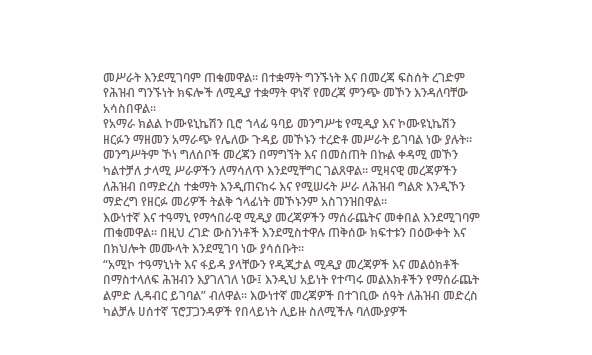መሥራት እንደሚገባም ጠቁመዋል፡፡ በተቋማት ግንኙነት እና በመረጃ ፍስሰት ረገድም የሕዝብ ግንኙነት ክፍሎች ለሚዲያ ተቋማት ዋነኛ የመረጃ ምንጭ መኾን እንዳለባቸው አሳስበዋል፡፡
የአማራ ክልል ኮሙዩኒኬሽን ቢሮ ኀላፊ ዓባይ መንግሥቴ የሚዲያ እና ኮሙዩኒኬሽን ዘርፉን ማዘመን አማራጭ የሌለው ጉዳይ መኾኑን ተረድቶ መሥራት ይገባል ነው ያሉት።
መንግሥትም ኾነ ግለሰቦች መረጃን በማግኘት እና በመስጠት በኩል ቀዳሚ መኾን ካልተቻለ ታላሚ ሥራዎችን ለማሳለጥ እንደሚቸግር ገልጸዋል፡፡ ሚዛናዊ መረጃዎችን ለሕዝብ በማድረስ ተቋማት እንዲጠናከሩ እና የሚሠሩት ሥራ ለሕዝብ ግልጽ እንዲኾን ማድረግ የዘርፉ መሪዎች ትልቅ ኀላፊነት መኾኑንም አስገንዝበዋል።
እውነተኛ እና ተዓማኒ የማኅበራዊ ሚዲያ መረጃዎችን ማሰራጨትና መቀበል እንደሚገባም ጠቁመዋል። በዚህ ረገድ ውስንነቶች እንደሚስተዋሉ ጠቅሰው ክፍተቱን በዕውቀት እና በክህሎት መሙላት እንደሚገባ ነው ያሳሰቡት፡፡
“አሚኮ ተዓማኒነት እና ፋይዳ ያላቸውን የዲጂታል ሚዲያ መረጃዎች እና መልዕክቶች በማስተላለፍ ሕዝብን እያገለገለ ነው፤ እንዲህ አይነት የተጣሩ መልእክቶችን የማሰራጨት ልምድ ሊዳብር ይገባል” ብለዋል። እውነተኛ መረጃዎች በተገቢው ሰዓት ለሕዝብ መድረስ ካልቻሉ ሀሰተኛ ፕሮፓጋንዳዎች የበላይነት ሊይዙ ስለሚችሉ ባለሙያዎች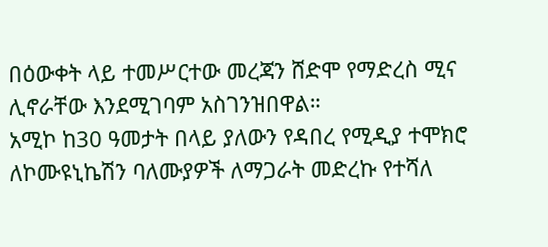በዕውቀት ላይ ተመሥርተው መረጃን ሸድሞ የማድረስ ሚና ሊኖራቸው እንደሚገባም አስገንዝበዋል።
አሚኮ ከ30 ዓመታት በላይ ያለውን የዳበረ የሚዲያ ተሞክሮ ለኮሙዩኒኬሽን ባለሙያዎች ለማጋራት መድረኩ የተሻለ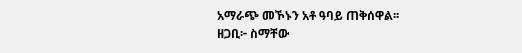አማራጭ መኾኑን አቶ ዓባይ ጠቅሰዋል፡፡
ዘጋቢ፦ ስማቸው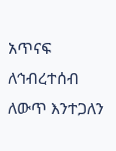አጥናፍ
ለኅብረተሰብ ለውጥ እንተጋለን